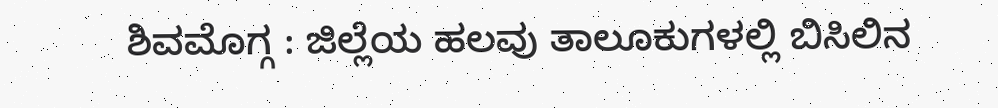ಶಿವಮೊಗ್ಗ : ಜಿಲ್ಲೆಯ ಹಲವು ತಾಲೂಕುಗಳಲ್ಲಿ ಬಿಸಿಲಿನ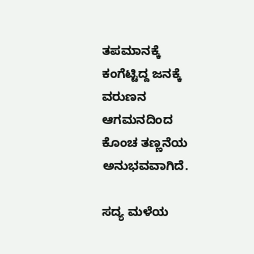ತಪಮಾನಕ್ಕೆ ಕಂಗೆಟ್ಟಿದ್ದ ಜನಕ್ಕೆ ವರುಣನ ಆಗಮನದಿಂದ ಕೊಂಚ ತಣ್ಣನೆಯ ಅನುಭವವಾಗಿದೆ.

ಸದ್ಯ ಮಳೆಯ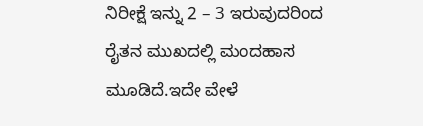ನಿರೀಕ್ಷೆ ಇನ್ನು 2 – 3 ಇರುವುದರಿಂದ ರೈತನ ಮುಖದಲ್ಲಿ ಮಂದಹಾಸ ಮೂಡಿದೆ.ಇದೇ ವೇಳೆ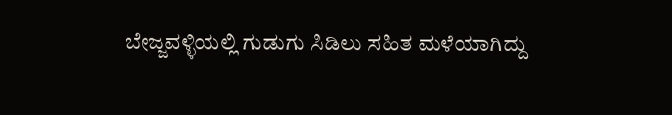ಬೇಜ್ಜವಳ್ಳಿಯಲ್ಲಿ ಗುಡುಗು ಸಿಡಿಲು ಸಹಿತ ಮಳೆಯಾಗಿದ್ದು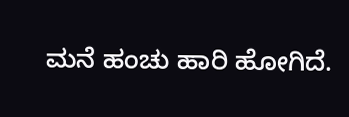ಮನೆ ಹಂಚು ಹಾರಿ ಹೋಗಿದೆ.